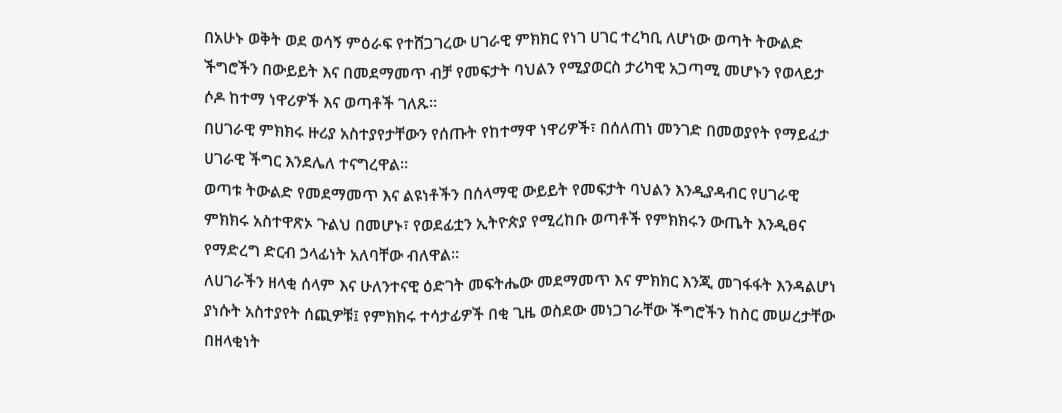በአሁኑ ወቅት ወደ ወሳኝ ምዕራፍ የተሸጋገረው ሀገራዊ ምክክር የነገ ሀገር ተረካቢ ለሆነው ወጣት ትውልድ ችግሮችን በውይይት እና በመደማመጥ ብቻ የመፍታት ባህልን የሚያወርስ ታሪካዊ አጋጣሚ መሆኑን የወላይታ ሶዶ ከተማ ነዋሪዎች እና ወጣቶች ገለጹ።
በሀገራዊ ምክክሩ ዙሪያ አስተያየታቸውን የሰጡት የከተማዋ ነዋሪዎች፣ በሰለጠነ መንገድ በመወያየት የማይፈታ ሀገራዊ ችግር እንደሌለ ተናግረዋል።
ወጣቱ ትውልድ የመደማመጥ እና ልዩነቶችን በሰላማዊ ውይይት የመፍታት ባህልን እንዲያዳብር የሀገራዊ ምክክሩ አስተዋጽኦ ጉልህ በመሆኑ፣ የወደፊቷን ኢትዮጵያ የሚረከቡ ወጣቶች የምክክሩን ውጤት እንዲፀና የማድረግ ድርብ ኃላፊነት አለባቸው ብለዋል።
ለሀገራችን ዘላቂ ሰላም እና ሁለንተናዊ ዕድገት መፍትሔው መደማመጥ እና ምክክር እንጂ መገፋፋት እንዳልሆነ ያነሱት አስተያየት ሰጪዎቹ፤ የምክክሩ ተሳታፊዎች በቂ ጊዜ ወስደው መነጋገራቸው ችግሮችን ከስር መሠረታቸው በዘላቂነት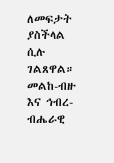ለመፍታት ያስችላል ሲሉ ገልጸዋል።
መልከ-ብዙ እና ኅብረ-ብሔራዊ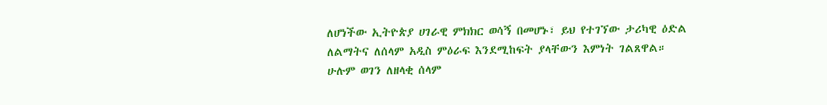ለሆነችው ኢትዮጵያ ሀገራዊ ምክክር ወሳኝ በመሆኑ፣ ይህ የተገኘው ታሪካዊ ዕድል ለልማትና ለሰላም አዲስ ምዕራፍ እንደሚከፍት ያላቸውን እምነት ገልጸዋል።
ሁሉም ወገን ለዘላቂ ሰላም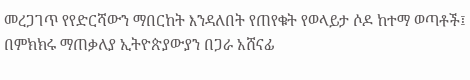መረጋገጥ የየድርሻውን ማበርከት እንዳለበት የጠየቁት የወላይታ ሶዶ ከተማ ወጣቶች፤ በምክክሩ ማጠቃለያ ኢትዮጵያውያን በጋራ አሸናፊ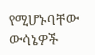የሚሆኑባቸው ውሳኔዎች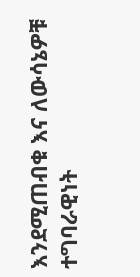እንደሚጠብቁ እና ለውሳኔዎቹ ተግባራዊነት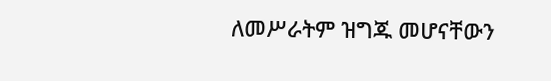ለመሥራትም ዝግጁ መሆናቸውን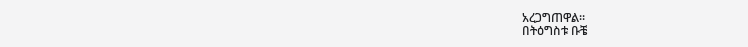አረጋግጠዋል።
በትዕግስቱ ቡቼ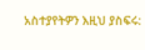አስተያየትዎን እዚህ ያስፍሩ: